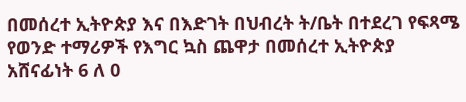በመሰረተ ኢትዮጵያ እና በእድገት በህብረት ት/ቤት በተደረገ የፍጻሜ የወንድ ተማሪዎች የእግር ኳስ ጨዋታ በመሰረተ ኢትዮጵያ አሸናፊነት 6 ለ 0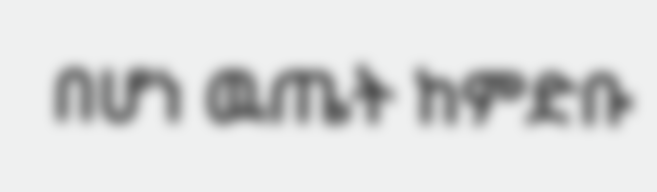በሆነ ዉጤት ከምድቡ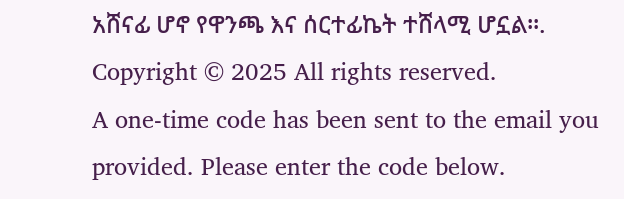አሸናፊ ሆኖ የዋንጫ እና ሰርተፊኬት ተሸላሚ ሆኗል፡፡.
Copyright © 2025 All rights reserved.
A one-time code has been sent to the email you provided. Please enter the code below.